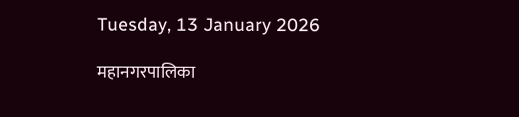Tuesday, 13 January 2026

महानगरपालिका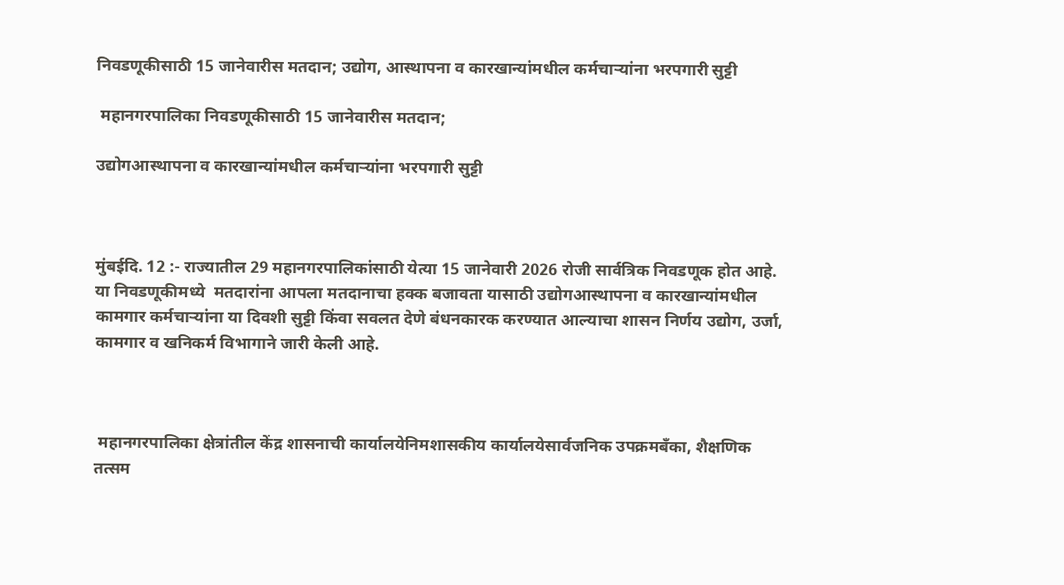निवडणूकीसाठी 15 जानेवारीस मतदान; उद्योग, आस्थापना व कारखान्यांमधील कर्मचाऱ्यांना भरपगारी सुट्टी

 महानगरपालिका निवडणूकीसाठी 15 जानेवारीस मतदान;

उद्योगआस्थापना व कारखान्यांमधील कर्मचाऱ्यांना भरपगारी सुट्टी



मुंबईदि. 12 :- राज्यातील 29 महानगरपालिकांसाठी येत्या 15 जानेवारी 2026 रोजी सार्वत्रिक निवडणूक होत आहे. या निवडणूकीमध्ये  मतदारांना आपला मतदानाचा हक्क बजावता यासाठी उद्योगआस्थापना व कारखान्यांमधील कामगार कर्मचाऱ्यांना या दिवशी सुट्टी किंवा सवलत देणे बंधनकारक करण्यात आल्याचा शासन निर्णय उद्योग, उर्जा, कामगार व खनिकर्म विभागाने जारी केली आहे.



 महानगरपालिका क्षेत्रांतील केंद्र शासनाची कार्यालयेनिमशासकीय कार्यालयेसार्वजनिक उपक्रमबँका, शैक्षणिक तत्सम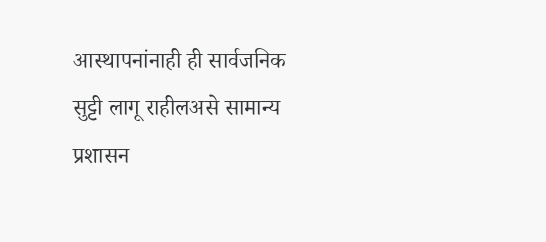आस्थापनांनाही ही सार्वजनिक सुट्टी लागू राहीलअसे सामान्य प्रशासन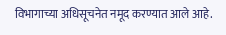विभागाच्या अधिसूचनेत नमूद करण्यात आले आहे.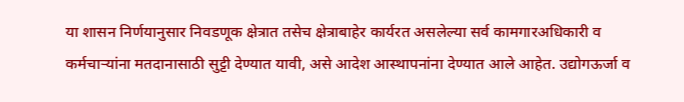या शासन निर्णयानुसार निवडणूक क्षेत्रात तसेच क्षेत्राबाहेर कार्यरत असलेल्या सर्व कामगारअधिकारी व कर्मचाऱ्यांना मतदानासाठी सुट्टी देण्यात यावी, असे आदेश आस्थापनांना देण्यात आले आहेत. उद्योगऊर्जा व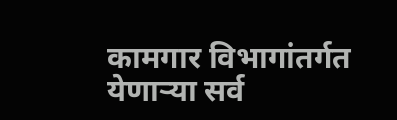कामगार विभागांतर्गत येणाऱ्या सर्व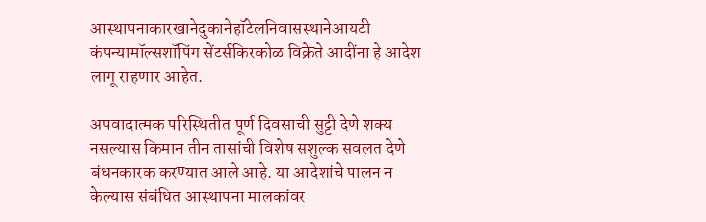आस्थापनाकारखानेदुकानेहॉटेलनिवासस्थानेआयटी कंपन्यामॉल्सशॉपिंग सेंटर्सकिरकोळ विक्रेते आदींना हे आदेश लागू राहणार आहेत.

अपवादात्मक परिस्थितीत पूर्ण दिवसाची सुट्टी देणे शक्य नसल्यास किमान तीन तासांची विशेष सशुल्क सवलत देणे बंधनकारक करण्यात आले आहे. या आदेशांचे पालन न केल्यास संबंधित आस्थापना मालकांवर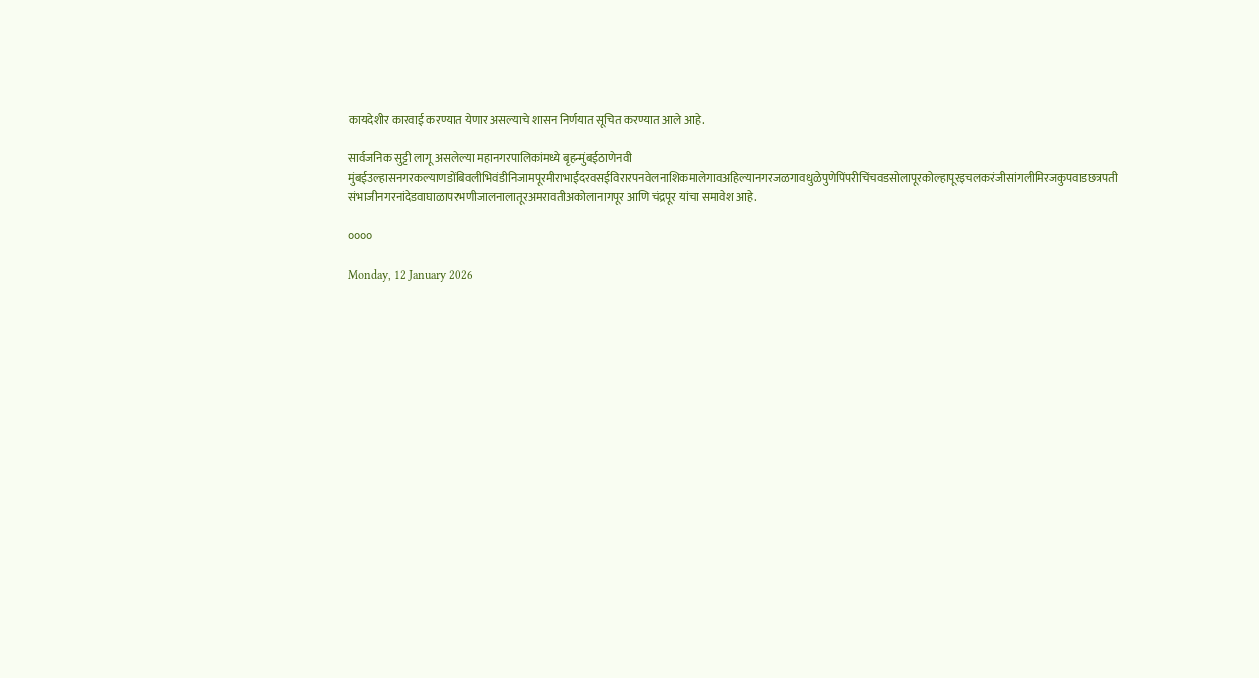कायदेशीर कारवाई करण्यात येणार असल्याचे शासन निर्णयात सूचित करण्यात आले आहे.

सार्वजनिक सुट्टी लागू असलेल्या महानगरपालिकांमध्ये बृहन्मुंबईठाणेनवी मुंबईउल्हासनगरकल्याणडोंबिवलीभिवंडीनिजामपूरमीराभाईंदरवसईविरारपनवेलनाशिकमालेगावअहिल्यानगरजळगावधुळेपुणेपिंपरीचिंचवडसोलापूरकोल्हापूरइचलकरंजीसांगलीमिरजकुपवाडछत्रपती संभाजीनगरनांदेडवाघाळापरभणीजालनालातूरअमरावतीअकोलानागपूर आणि चंद्रपूर यांचा समावेश आहे.

००००

Monday, 12 January 2026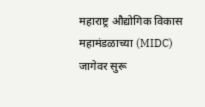महाराष्ट्र औद्योगिक विकास महामंडळाच्या (MIDC) जागेवर सुरू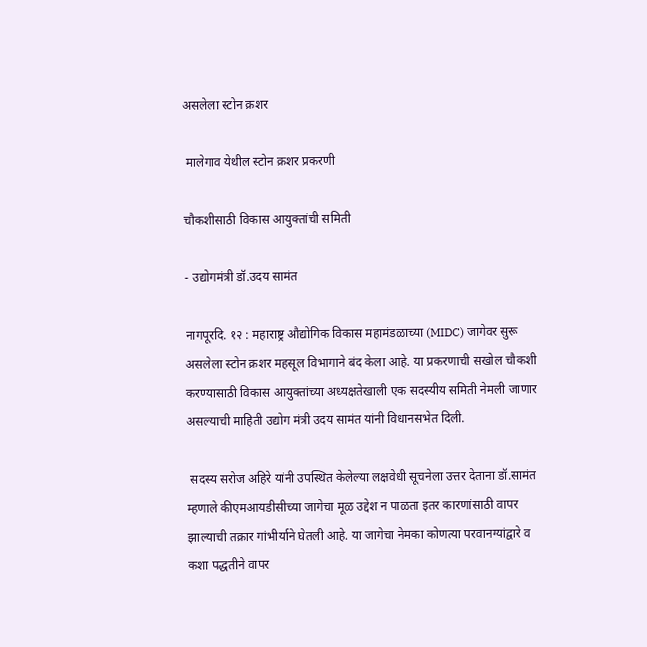असलेला स्टोन क्रशर

 मालेगाव येथील स्टोन क्रशर प्रकरणी

चौकशीसाठी विकास आयुक्तांची समिती

- उद्योगमंत्री डॉ.उदय सामंत

नागपूरदि. १२ : महाराष्ट्र औद्योगिक विकास महामंडळाच्या (MIDC) जागेवर सुरू असलेला स्टोन क्रशर महसूल विभागाने बंद केला आहे. या प्रकरणाची सखोल चौकशी करण्यासाठी विकास आयुक्तांच्या अध्यक्षतेखाली एक सदस्यीय समिती नेमली जाणार असल्याची माहिती उद्योग मंत्री उदय सामंत यांनी विधानसभेत दिली.

 सदस्य सरोज अहिरे यांनी उपस्थित केलेल्या लक्षवेधी सूचनेला उत्तर देताना डॉ.सामंत म्हणाले कीएमआयडीसीच्या जागेचा मूळ उद्देश न पाळता इतर कारणांसाठी वापर झाल्याची तक्रार गांभीर्याने घेतली आहे. या जागेचा नेमका कोणत्या परवानग्यांद्वारे व कशा पद्धतीने वापर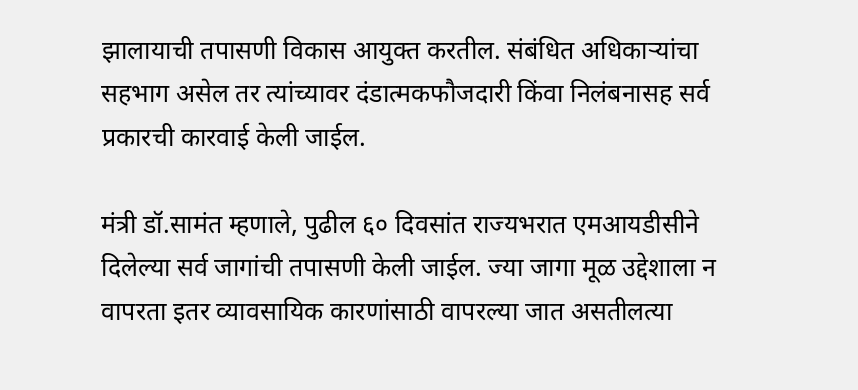झालायाची तपासणी विकास आयुक्त करतील. संबंधित अधिकाऱ्यांचा सहभाग असेल तर त्यांच्यावर दंडात्मकफौजदारी किंवा निलंबनासह सर्व प्रकारची कारवाई केली जाईल.

मंत्री डॉ.सामंत म्हणाले, पुढील ६० दिवसांत राज्यभरात एमआयडीसीने दिलेल्या सर्व जागांची तपासणी केली जाईल. ज्या जागा मूळ उद्देशाला न वापरता इतर व्यावसायिक कारणांसाठी वापरल्या जात असतीलत्या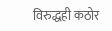विरुद्धही कठोर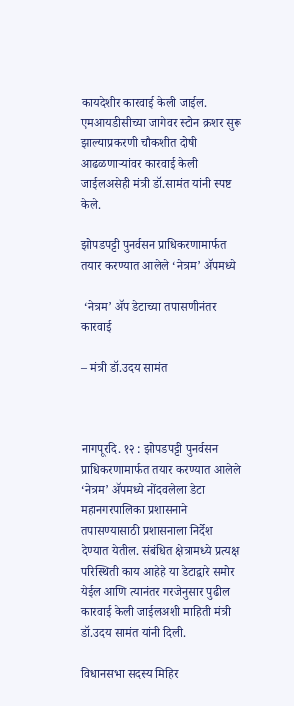कायदेशीर कारवाई केली जाईल. एमआयडीसीच्या जागेवर स्टोन क्रशर सुरू झाल्याप्रकरणी चौकशीत दोषी आढळणाऱ्यांवर कारवाई केली जाईलअसेही मंत्री डॉ.सामंत यांनी स्पष्ट केले.

झोपडपट्टी पुनर्वसन प्राधिकरणामार्फत तयार करण्यात आलेले ‘नेत्रम’ ॲपमध्ये

 ‘नेत्रम’ ॲप डेटाच्या तपासणीनंतर कारवाई

– मंत्री डॉ.उदय सामंत



नागपूरदि. १२ : झोपडपट्टी पुनर्वसन प्राधिकरणामार्फत तयार करण्यात आलेले ‘नेत्रम’ ॲपमध्ये नोंदवलेला डेटा महानगरपालिका प्रशासनाने तपासण्यासाठी प्रशासनाला निर्देश देण्यात येतील. संबंधित क्षेत्रामध्ये प्रत्यक्ष परिस्थिती काय आहेहे या डेटाद्वारे समोर येईल आणि त्यानंतर गरजेनुसार पुढील कारवाई केली जाईलअशी माहिती मंत्री डॉ.उदय सामंत यांनी दिली.

विधानसभा सदस्य मिहिर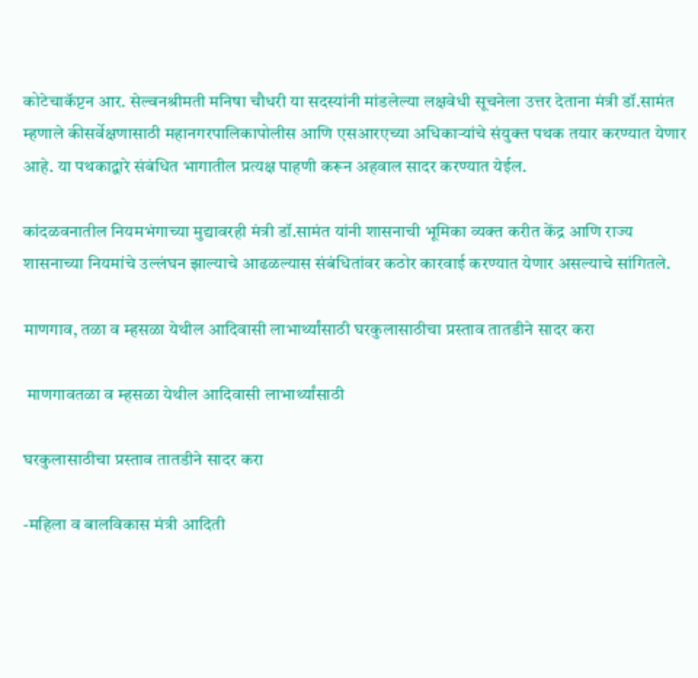कोटेचाकॅप्टन आर. सेल्वनश्रीमती मनिषा चौधरी या सदस्यांनी मांडलेल्या लक्षवेधी सूचनेला उत्तर देताना मंत्री डॉ.सामंत म्हणाले कीसर्वेक्षणासाठी महानगरपालिकापोलीस आणि एसआरएच्या अधिकाऱ्यांचे संयुक्त पथक तयार करण्यात येणार आहे. या पथकाद्वारे संबंधित भागातील प्रत्यक्ष पाहणी करून अहवाल सादर करण्यात येईल.

कांदळवनातील नियमभंगाच्या मुद्यावरही मंत्री डॉ.सामंत यांनी शासनाची भूमिका व्यक्त करीत केंद्र आणि राज्य शासनाच्या नियमांचे उल्लंघन झाल्याचे आढळल्यास संबंधितांवर कठोर कारवाई करण्यात येणार असल्याचे सांगितले.

माणगाव, तळा व म्हसळा येथील आदिवासी लाभार्थ्यांसाठी घरकुलासाठीचा प्रस्ताव तातडीने सादर करा

 माणगावतळा व म्हसळा येथील आदिवासी लाभार्थ्यांसाठी

घरकुलासाठीचा प्रस्ताव तातडीने सादर करा

-महिला व बालविकास मंत्री आदिती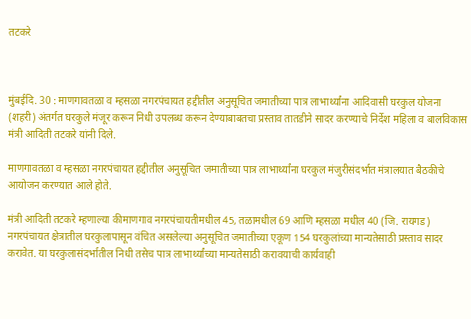तटकरे



मुंबईदि. 30 : माणगावतळा व म्हसळा नगरपंचायत हद्दीतील अनुसूचित जमातीच्या पात्र लाभार्थ्यांना आदिवासी घरकुल योजना (शहरी) अंतर्गत घरकुले मंजूर करून निधी उपलब्ध करून देण्याबाबतचा प्रस्ताव तातडीने सादर करण्याचे निर्देश महिला व बालविकास मंत्री आदिती तटकरे यांनी दिले.

माणगावतळा व म्हसळा नगरपंचायत हद्दीतील अनुसूचित जमातीच्या पात्र लाभार्थ्यांना घरकुल मंजुरीसंदर्भात मंत्रालयात बैठकीचे आयोजन करण्यात आले होते.

मंत्री आदिती तटकरे म्हणाल्या कीमाणगाव नगरपंचायतीमधील 45, तळामधील 69 आणि म्हसळा मधील 40 (जि. रायगड) नगरपंचायत क्षेत्रातील घरकुलापासून वंचित असलेल्या अनुसूचित जमातीच्या एकूण 154 घरकुलांच्या मान्यतेसाठी प्रस्ताव सादर करावेत. या घरकुलासंदर्भातील निधी तसेच पात्र लाभार्थ्यांच्या मान्यतेसाठी करावयाची कार्यवाही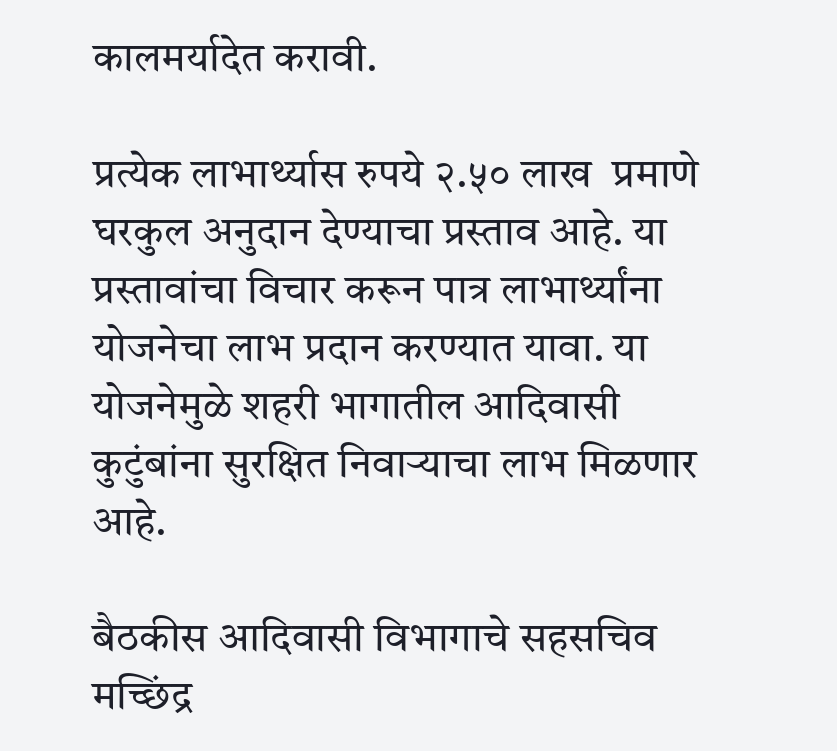कालमर्यादेत करावी.

प्रत्येक लाभार्थ्यास रुपये २.५० लाख  प्रमाणे घरकुल अनुदान देण्याचा प्रस्ताव आहे. या प्रस्तावांचा विचार करून पात्र लाभार्थ्यांना योजनेचा लाभ प्रदान करण्यात यावा. या योजनेमुळे शहरी भागातील आदिवासी कुटुंबांना सुरक्षित निवाऱ्याचा लाभ मिळणार आहे.

बैठकीस आदिवासी विभागाचे सहसचिव मच्छिंद्र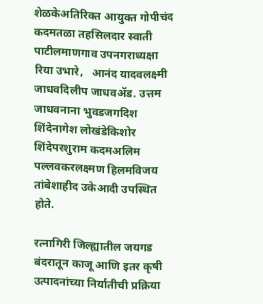शेळकेअतिरिक्त आयुक्त गोपीचंद कदमतळा तहसिलदार स्वाती पाटीलमाणगाव उपनगराध्यक्षा रिया उभारे,   आनंद यादवलक्ष्मी जाधवदिलीप जाधवॲड. उत्तम जाधवनाना भुवडजगदिश शिंदेनागेश लोखंडेकिशोर शिंदेपरशुराम कदमअलिम पल्लवकरलक्ष्मण हिलमविजय तांबेशाहीद उकेआदी उपस्थित होते.

रत्नागिरी जिल्ह्यातील जयगड बंदरातून काजू आणि इतर कृषी उत्पादनांच्या निर्यातीची प्रक्रिया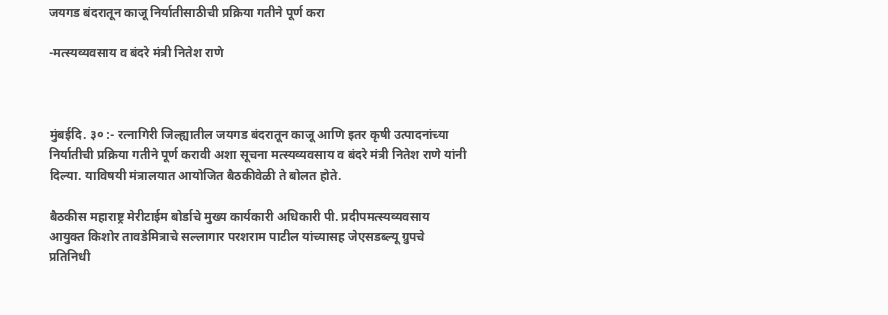जयगड बंदरातून काजू निर्यातीसाठीची प्रक्रिया गतीने पूर्ण करा

-मत्स्यव्यवसाय व बंदरे मंत्री नितेश राणे



मुंबईदि. ३० :- रत्नागिरी जिल्ह्यातील जयगड बंदरातून काजू आणि इतर कृषी उत्पादनांच्या निर्यातीची प्रक्रिया गतीने पूर्ण करावी अशा सूचना मत्स्यव्यवसाय व बंदरे मंत्री नितेश राणे यांनी  दिल्या. याविषयी मंत्रालयात आयोजित बैठकीवेळी ते बोलत होते.

बैठकीस महाराष्ट्र मेरीटाईम बोर्डाचे मुख्य कार्यकारी अधिकारी पी. प्रदीपमत्स्यव्यवसाय आयुक्त किशोर तावडेमित्राचे सल्लागार परशराम पाटील यांच्यासह जेएसडब्ल्यू ग्रुपचे प्रतिनिधी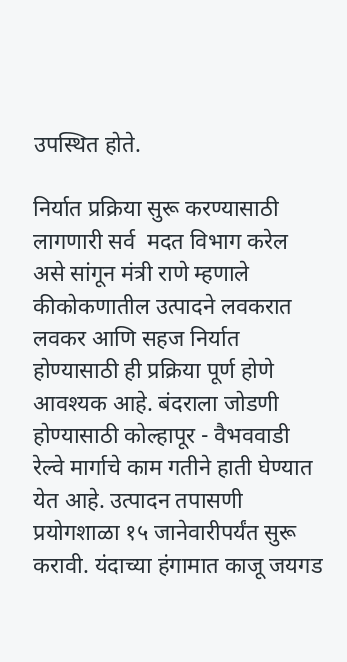उपस्थित होते.

निर्यात प्रक्रिया सुरू करण्यासाठी लागणारी सर्व  मदत विभाग करेल असे सांगून मंत्री राणे म्हणाले कीकोकणातील उत्पादने लवकरात लवकर आणि सहज निर्यात होण्यासाठी ही प्रक्रिया पूर्ण होणे आवश्यक आहे. बंदराला जोडणी होण्यासाठी कोल्हापूर - वैभववाडी रेल्वे मार्गाचे काम गतीने हाती घेण्यात येत आहे. उत्पादन तपासणी प्रयोगशाळा १५ जानेवारीपर्यंत सुरू करावी. यंदाच्या हंगामात काजू जयगड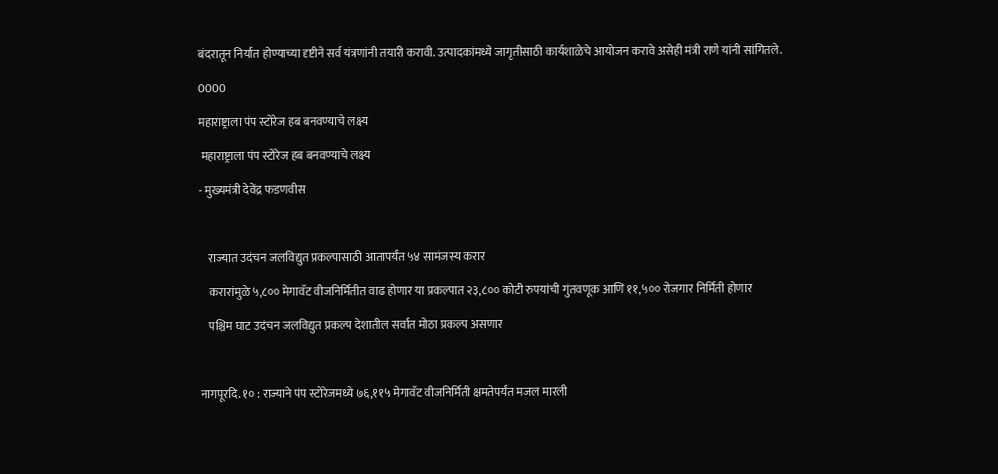बंदरातून निर्यात होण्याच्या दृष्टीने सर्व यंत्रणांनी तयारी करावी. उत्पादकांमध्ये जागृतीसाठी कार्यशाळेचे आयोजन करावे असेही मंत्री राणे यांनी सांगितले.

0000

महाराष्ट्राला पंप स्टोरेज हब बनवण्याचे लक्ष्य

 महाराष्ट्राला पंप स्टोरेज हब बनवण्याचे लक्ष्य

- मुख्यमंत्री देवेंद्र फडणवीस



    राज्यात उदंचन जलविद्युत प्रकल्पासाठी आतापर्यंत ५४ सामंजस्य करार

    करारांमुळे ५,८०० मेगावॅट वीजनिर्मितीत वाढ होणार या प्रकल्पात २३,८०० कोटी रुपयांची गुंतवणूक आणि ११,५०० रोजगार निर्मिती होणार

    पश्चिम घाट उदंचन जलविद्युत प्रकल्प देशातील सर्वात मोठा प्रकल्प असणार



नागपूरदि. १० : राज्याने पंप स्टोरेजमध्ये ७६,११५ मेगावॅट वीजनिर्मिती क्षमतेपर्यंत मजल मारली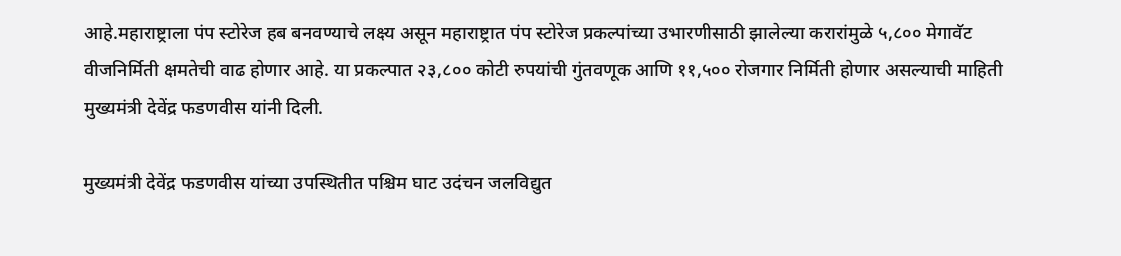आहे.महाराष्ट्राला पंप स्टोरेज हब बनवण्याचे लक्ष्य असून महाराष्ट्रात पंप स्टोरेज प्रकल्पांच्या उभारणीसाठी झालेल्या करारांमुळे ५,८०० मेगावॅट वीजनिर्मिती क्षमतेची वाढ होणार आहे. या प्रकल्पात २३,८०० कोटी रुपयांची गुंतवणूक आणि ११,५०० रोजगार निर्मिती होणार असल्याची माहिती मुख्यमंत्री देवेंद्र फडणवीस यांनी दिली.

मुख्यमंत्री देवेंद्र फडणवीस यांच्या उपस्थितीत पश्चिम घाट उदंचन जलविद्युत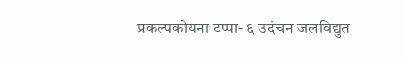प्रकल्पकोयना टप्पा- ६ उदंचन जलविद्युत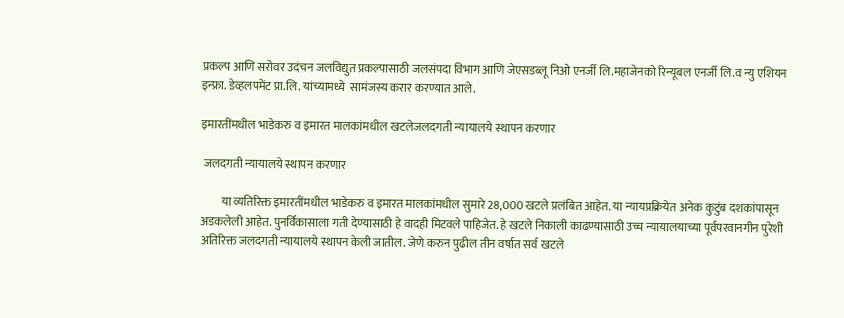प्रकल्प आणि सरोवर उदंचन जलविद्युत प्रकल्पासाठी जलसंपदा विभाग आणि जेएसडब्लू निओ एनर्जी लि.महाजेनको रिन्यूबल एनर्जी लि.व न्यु एशियन इन्फ्रा. डेव्हलपमेंट प्रा.लि. यांच्यामध्ये  सामंजस्य करार करण्यात आले.

इमारतींमधील भाडेकरु व इमारत मालकांमधील खटलेजलदगती न्यायालये स्थापन करणार

 जलदगती न्यायालये स्थापन करणार

         या व्यतिरिक्त इमारतींमधील भाडेकरु व इमारत मालकांमधील सुमारे 28,000 खटले प्रलंबित आहेत. या न्यायप्रक्रियेत अनेक कुटुंब दशकांपासून अडकलेली आहेत. पुनर्विकासाला गती देण्यासाठी हे वादही मिटवले पाहिजेत. हे खटले निकाली काढण्यासाठी उच्च न्यायालयाच्या पूर्वपरवानगीन पुरेशी अतिरिक्त जलदगती न्यायालये स्थापन केली जातील. जेणे करुन पुढील तीन वर्षात सर्व खटले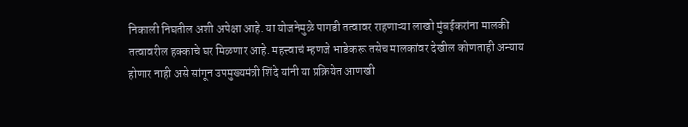निकाली निघतील अशी अपेक्षा आहे. या योजनेमुळे पागडी तत्वावर राहणाऱ्या लाखो मुंबईकरांना मालकी तत्वावरील हक्काचे घर मिळणार आहे. महत्त्वाचं म्हणजे भाडेकरू तसेच मालकांवर देखील कोणताही अन्याय होणार नाही असे सांगून उपमुख्यमंत्री शिंदे यांनी या प्रक्रियेत आणखी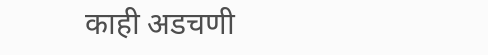काही अडचणी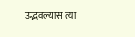उद्भवल्यास त्या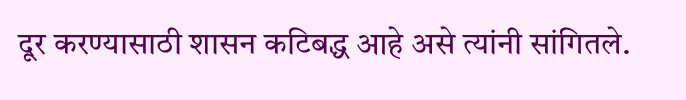दूर करण्यासाठी शासन कटिबद्ध आहे असे त्यांनी सांगितले.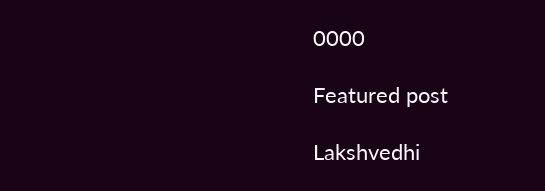0000

Featured post

Lakshvedhi